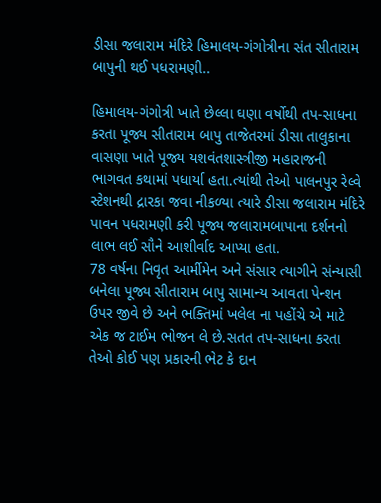ડીસા જલારામ મંદિરે હિમાલય-ગંગોત્રીના સંત સીતારામ બાપુની થઈ પધરામણી..

હિમાલય-ગંગોત્રી ખાતે છેલ્લા ઘણા વર્ષોથી તપ-સાધના કરતા પૂજ્ય સીતારામ બાપુ તાજેતરમાં ડીસા તાલુકાના વાસણા ખાતે પૂજ્ય યશવંતશાસ્ત્રીજી મહારાજની ભાગવત કથામાં પધાર્યા હતા.ત્યાંથી તેઓ પાલનપુર રેલ્વે સ્ટેશનથી દ્રારકા જવા નીકળ્યા ત્યારે ડીસા જલારામ મંદિરે પાવન પધરામણી કરી પૂજ્ય જલારામબાપાના દર્શનનો લાભ લઈ સૌને આશીર્વાદ આપ્યા હતા.
78 વર્ષના નિવૃત આર્મીમેન અને સંસાર ત્યાગીને સંન્યાસી બનેલા પૂજ્ય સીતારામ બાપુ સામાન્ય આવતા પેન્શન ઉપર જીવે છે અને ભક્તિમાં ખલેલ ના પહોંચે એ માટે એક જ ટાઈમ ભોજન લે છે.સતત તપ-સાધના કરતા તેઓ કોઈ પણ પ્રકારની ભેટ કે દાન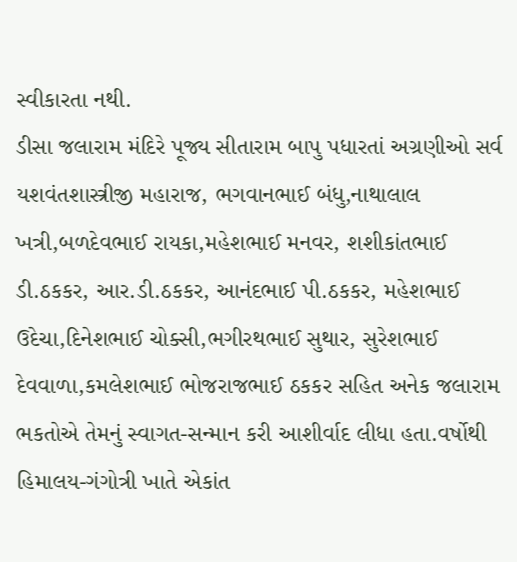સ્વીકારતા નથી.
ડીસા જલારામ મંદિરે પૂજ્ય સીતારામ બાપુ પધારતાં અગ્રણીઓ સર્વ યશવંતશાસ્ત્રીજી મહારાજ, ભગવાનભાઈ બંધુ,નાથાલાલ ખત્રી,બળદેવભાઈ રાયકા,મહેશભાઈ મનવર, શશીકાંતભાઈ ડી.ઠકકર, આર.ડી.ઠકકર, આનંદભાઈ પી.ઠકકર, મહેશભાઈ ઉદેચા,દિનેશભાઈ ચોક્સી,ભગીરથભાઈ સુથાર, સુરેશભાઈ દેવવાળા,કમલેશભાઈ ભોજરાજભાઈ ઠકકર સહિત અનેક જલારામ ભકતોએ તેમનું સ્વાગત-સન્માન કરી આશીર્વાદ લીધા હતા.વર્ષોથી હિમાલય-ગંગોત્રી ખાતે એકાંત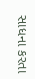સાધના કરતા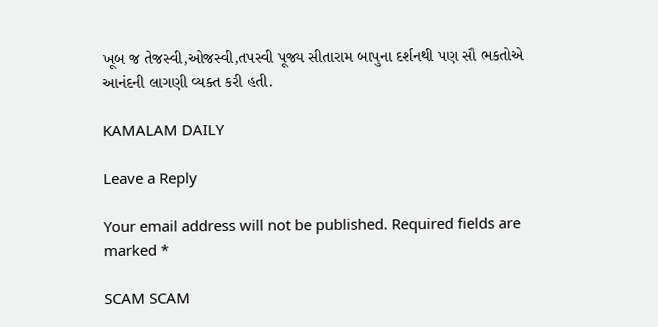ખૂબ જ તેજસ્વી,ઓજસ્વી,તપસ્વી પૂજ્ય સીતારામ બાપુના દર્શનથી પણ સૌ ભકતોએ આનંદની લાગણી વ્યક્ત કરી હતી.

KAMALAM DAILY

Leave a Reply

Your email address will not be published. Required fields are marked *

SCAM SCAM